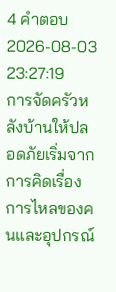4 คำตอบ2026-08-03 23:27:19
การจัดครัวหลังบ้านให้ปลอดภัยเริ่มจากการคิดเรื่องการไหลของคนและอุปกรณ์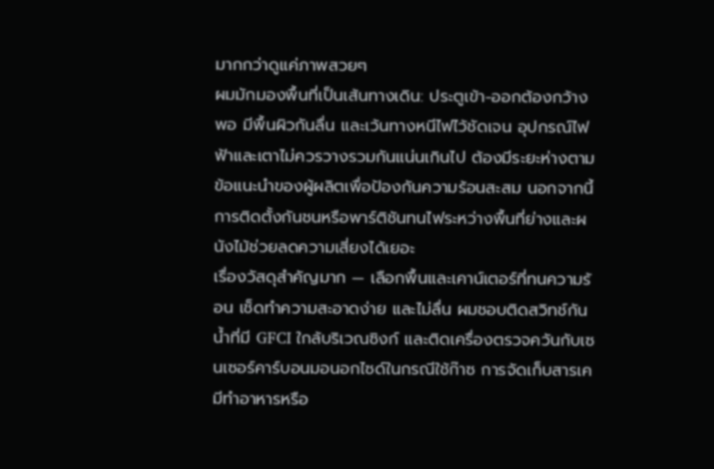มากกว่าดูแค่ภาพสวยๆ
ผมมักมองพื้นที่เป็นเส้นทางเดิน: ประตูเข้า-ออกต้องกว้างพอ มีพื้นผิวกันลื่น และเว้นทางหนีไฟไว้ชัดเจน อุปกรณ์ไฟฟ้าและเตาไม่ควรวางรวมกันแน่นเกินไป ต้องมีระยะห่างตามข้อแนะนำของผู้ผลิตเพื่อป้องกันความร้อนสะสม นอกจากนี้การติดตั้งกันชนหรือพาร์ติชันทนไฟระหว่างพื้นที่ย่างและผนังไม้ช่วยลดความเสี่ยงได้เยอะ
เรื่องวัสดุสำคัญมาก — เลือกพื้นและเคาน์เตอร์ที่ทนความร้อน เช็ดทำความสะอาดง่าย และไม่ลื่น ผมชอบติดสวิทช์กันน้ำที่มี GFCI ใกล้บริเวณซิงก์ และติดเครื่องตรวจควันกับเซนเซอร์คาร์บอนมอนอกไซด์ในกรณีใช้ก๊าซ การจัดเก็บสารเคมีทำอาหารหรือ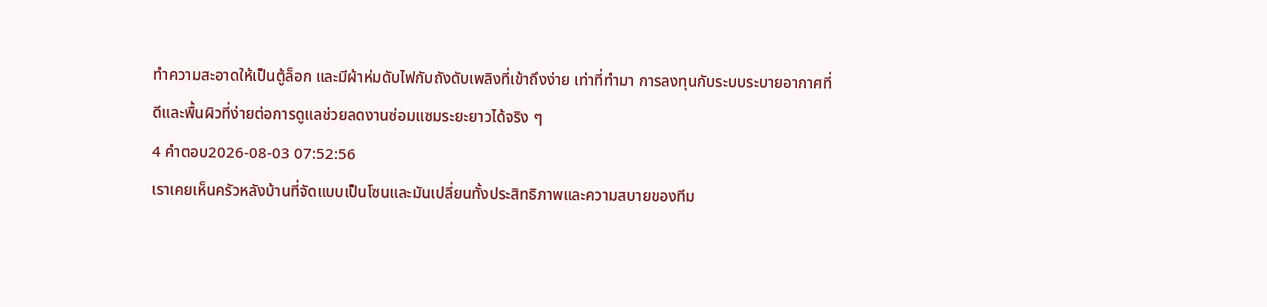ทำความสะอาดให้เป็นตู้ล็อก และมีผ้าห่มดับไฟกับถังดับเพลิงที่เข้าถึงง่าย เท่าที่ทำมา การลงทุนกับระบบระบายอากาศที่ดีและพื้นผิวที่ง่ายต่อการดูแลช่วยลดงานซ่อมแซมระยะยาวได้จริง ๆ
4 คำตอบ2026-08-03 07:52:56
เราเคยเห็นครัวหลังบ้านที่จัดแบบเป็นโซนและมันเปลี่ยนทั้งประสิทธิภาพและความสบายของทีม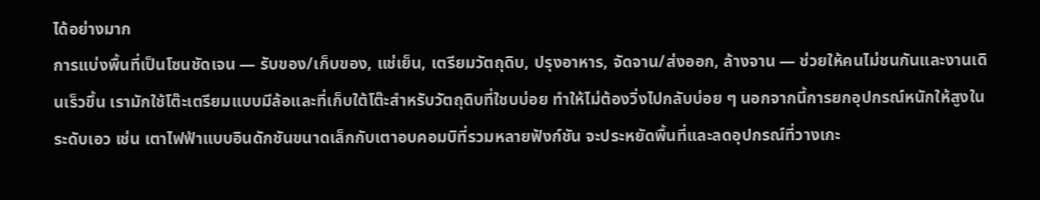ได้อย่างมาก
การแบ่งพื้นที่เป็นโซนชัดเจน — รับของ/เก็บของ, แช่เย็น, เตรียมวัตถุดิบ, ปรุงอาหาร, จัดจาน/ส่งออก, ล้างจาน — ช่วยให้คนไม่ชนกันและงานเดินเร็วขึ้น เรามักใช้โต๊ะเตรียมแบบมีล้อและที่เก็บใต้โต๊ะสำหรับวัตถุดิบที่ใชบบ่อย ทำให้ไม่ต้องวิ่งไปกลับบ่อย ๆ นอกจากนี้การยกอุปกรณ์หนักให้สูงในระดับเอว เช่น เตาไฟฟ้าแบบอินดักชันขนาดเล็กกับเตาอบคอมบิที่รวมหลายฟังก์ชัน จะประหยัดพื้นที่และลดอุปกรณ์ที่วางเกะ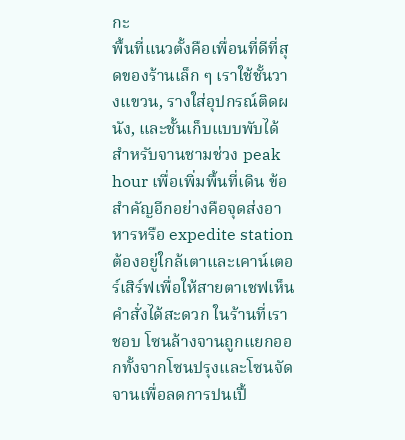กะ
พื้นที่แนวตั้งคือเพื่อนที่ดีที่สุดของร้านเล็ก ๆ เราใช้ชั้นวางแขวน, รางใส่อุปกรณ์ติดผนัง, และชั้นเก็บแบบพับได้สำหรับจานชามช่วง peak hour เพื่อเพิ่มพื้นที่เดิน ข้อสำคัญอีกอย่างคือจุดส่งอาหารหรือ expedite station ต้องอยู่ใกล้เตาและเคาน์เตอร์เสิร์ฟเพื่อให้สายตาเชฟเห็นคำสั่งได้สะดวก ในร้านที่เราชอบ โซนล้างจานถูกแยกออกทั้งจากโซนปรุงและโซนจัดจานเพื่อลดการปนเปื้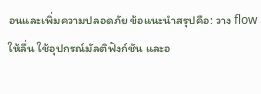อนและเพิ่มความปลอดภัย ข้อแนะนำสรุปคือ: วาง flow ให้ลื่น ใช้อุปกรณ์มัลติฟังก์ชัน และอ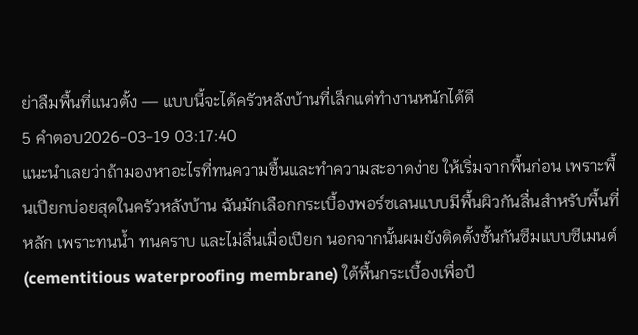ย่าลืมพื้นที่แนวตั้ง — แบบนี้จะได้ครัวหลังบ้านที่เล็กแต่ทำงานหนักได้ดี
5 คำตอบ2026-03-19 03:17:40
แนะนำเลยว่าถ้ามองหาอะไรที่ทนความชื้นและทำความสะอาดง่าย ให้เริ่มจากพื้นก่อน เพราะพื้นเปียกบ่อยสุดในครัวหลังบ้าน ฉันมักเลือกกระเบื้องพอร์ซเลนแบบมีพื้นผิวกันลื่นสำหรับพื้นที่หลัก เพราะทนน้ำ ทนคราบ และไม่ลื่นเมื่อเปียก นอกจากนั้นผมยังติดตั้งชั้นกันซึมแบบซีเมนต์ (cementitious waterproofing membrane) ใต้พื้นกระเบื้องเพื่อป้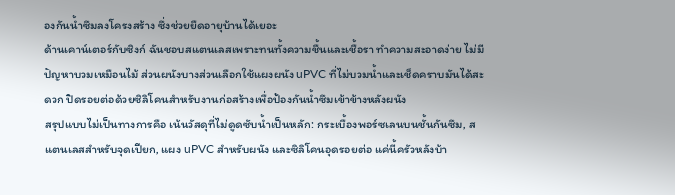องกันน้ำซึมลงโครงสร้าง ซึ่งช่วยยืดอายุบ้านได้เยอะ
ด้านเคาน์เตอร์กับซิงก์ ฉันชอบสแตนเลสเพราะทนทั้งความชื้นและเชื้อรา ทำความสะอาดง่าย ไม่มีปัญหาบวมเหมือนไม้ ส่วนผนังบางส่วนเลือกใช้แผงผนัง uPVC ที่ไม่บวมน้ำและเช็ดคราบมันได้สะดวก ปิดรอยต่อด้วยซิลิโคนสำหรับงานก่อสร้างเพื่อป้องกันน้ำซึมเข้าข้างหลังผนัง
สรุปแบบไม่เป็นทางการคือ เน้นวัสดุที่ไม่ดูดซับน้ำเป็นหลัก: กระเบื้องพอร์ซเลนบนชั้นกันซึม, สแตนเลสสำหรับจุดเปียก, แผง uPVC สำหรับผนัง และซิลิโคนอุดรอยต่อ แค่นี้ครัวหลังบ้า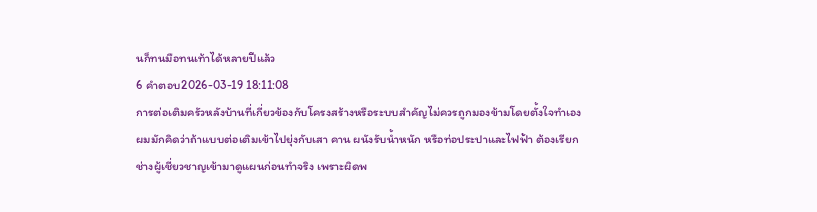นก็ทนมือทนเท้าได้หลายปีแล้ว
6 คำตอบ2026-03-19 18:11:08
การต่อเติมครัวหลังบ้านที่เกี่ยวข้องกับโครงสร้างหรือระบบสำคัญไม่ควรถูกมองข้ามโดยตั้งใจทำเอง
ผมมักคิดว่าถ้าแบบต่อเติมเข้าไปยุ่งกับเสา คาน ผนังรับน้ำหนัก หรือท่อประปาและไฟฟ้า ต้องเรียกช่างผู้เชี่ยวชาญเข้ามาดูแผนก่อนทำจริง เพราะผิดพ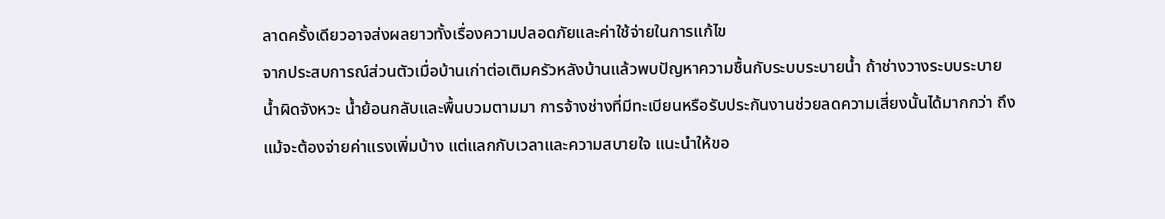ลาดครั้งเดียวอาจส่งผลยาวทั้งเรื่องความปลอดภัยและค่าใช้จ่ายในการแก้ไข
จากประสบการณ์ส่วนตัวเมื่อบ้านเก่าต่อเติมครัวหลังบ้านแล้วพบปัญหาความชื้นกับระบบระบายน้ำ ถ้าช่างวางระบบระบายน้ำผิดจังหวะ น้ำย้อนกลับและพื้นบวมตามมา การจ้างช่างที่มีทะเบียนหรือรับประกันงานช่วยลดความเสี่ยงนั้นได้มากกว่า ถึงแม้จะต้องจ่ายค่าแรงเพิ่มบ้าง แต่แลกกับเวลาและความสบายใจ แนะนำให้ขอ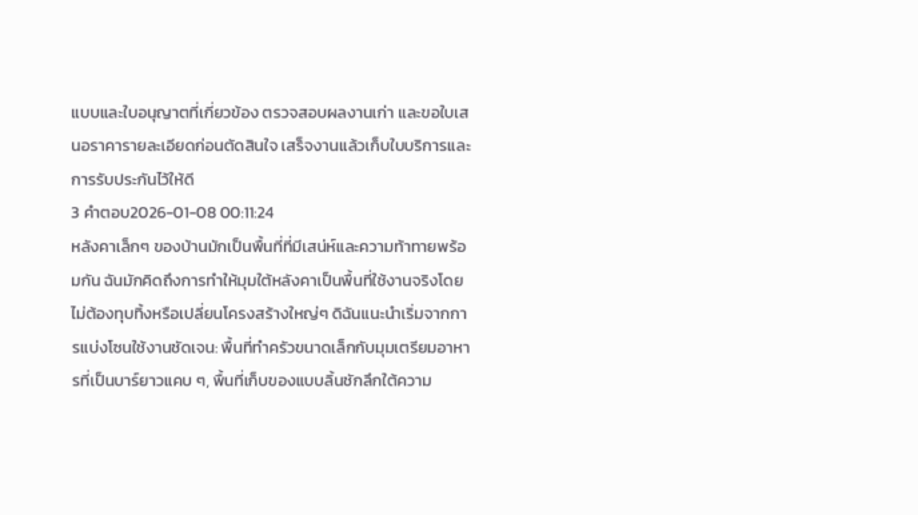แบบและใบอนุญาตที่เกี่ยวข้อง ตรวจสอบผลงานเก่า และขอใบเสนอราคารายละเอียดก่อนตัดสินใจ เสร็จงานแล้วเก็บใบบริการและการรับประกันไว้ให้ดี
3 คำตอบ2026-01-08 00:11:24
หลังคาเล็กๆ ของบ้านมักเป็นพื้นที่ที่มีเสน่ห์และความท้าทายพร้อมกัน ฉันมักคิดถึงการทำให้มุมใต้หลังคาเป็นพื้นที่ใช้งานจริงโดยไม่ต้องทุบทิ้งหรือเปลี่ยนโครงสร้างใหญ่ๆ ดิฉันแนะนำเริ่มจากการแบ่งโซนใช้งานชัดเจน: พื้นที่ทำครัวขนาดเล็กกับมุมเตรียมอาหารที่เป็นบาร์ยาวแคบ ๆ, พื้นที่เก็บของแบบลิ้นชักลึกใต้ความ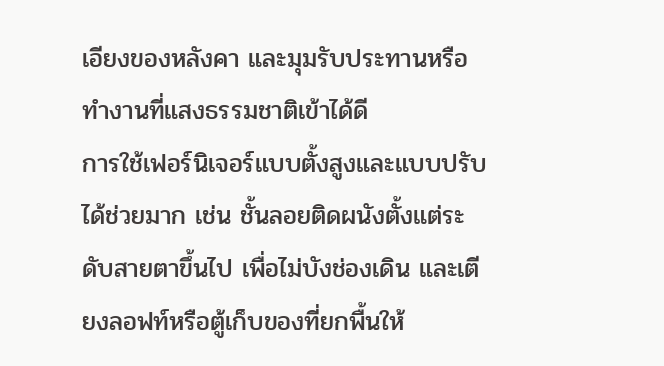เอียงของหลังคา และมุมรับประทานหรือทำงานที่แสงธรรมชาติเข้าได้ดี
การใช้เฟอร์นิเจอร์แบบตั้งสูงและแบบปรับได้ช่วยมาก เช่น ชั้นลอยติดผนังตั้งแต่ระดับสายตาขึ้นไป เพื่อไม่บังช่องเดิน และเตียงลอฟท์หรือตู้เก็บของที่ยกพื้นให้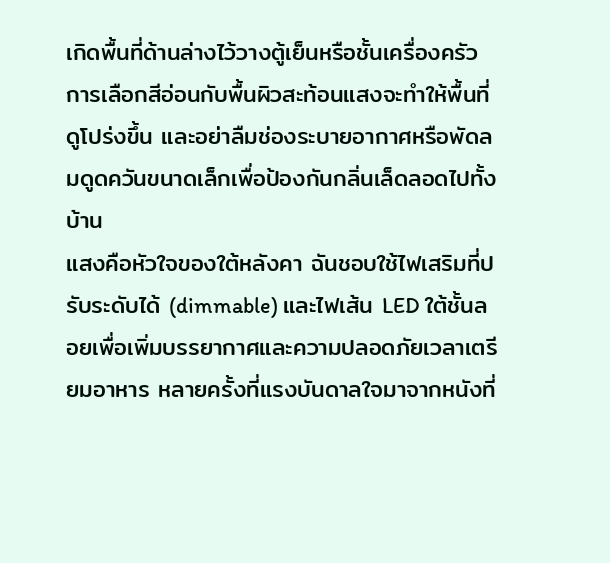เกิดพื้นที่ด้านล่างไว้วางตู้เย็นหรือชั้นเครื่องครัว การเลือกสีอ่อนกับพื้นผิวสะท้อนแสงจะทำให้พื้นที่ดูโปร่งขึ้น และอย่าลืมช่องระบายอากาศหรือพัดลมดูดควันขนาดเล็กเพื่อป้องกันกลิ่นเล็ดลอดไปทั้งบ้าน
แสงคือหัวใจของใต้หลังคา ฉันชอบใช้ไฟเสริมที่ปรับระดับได้ (dimmable) และไฟเส้น LED ใต้ชั้นลอยเพื่อเพิ่มบรรยากาศและความปลอดภัยเวลาเตรียมอาหาร หลายครั้งที่แรงบันดาลใจมาจากหนังที่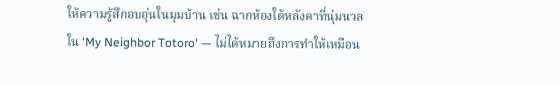ให้ความรู้สึกอบอุ่นในมุมบ้าน เช่น ฉากห้องใต้หลังคาที่นุ่มนวลใน 'My Neighbor Totoro' — ไม่ได้หมายถึงการทำให้เหมือน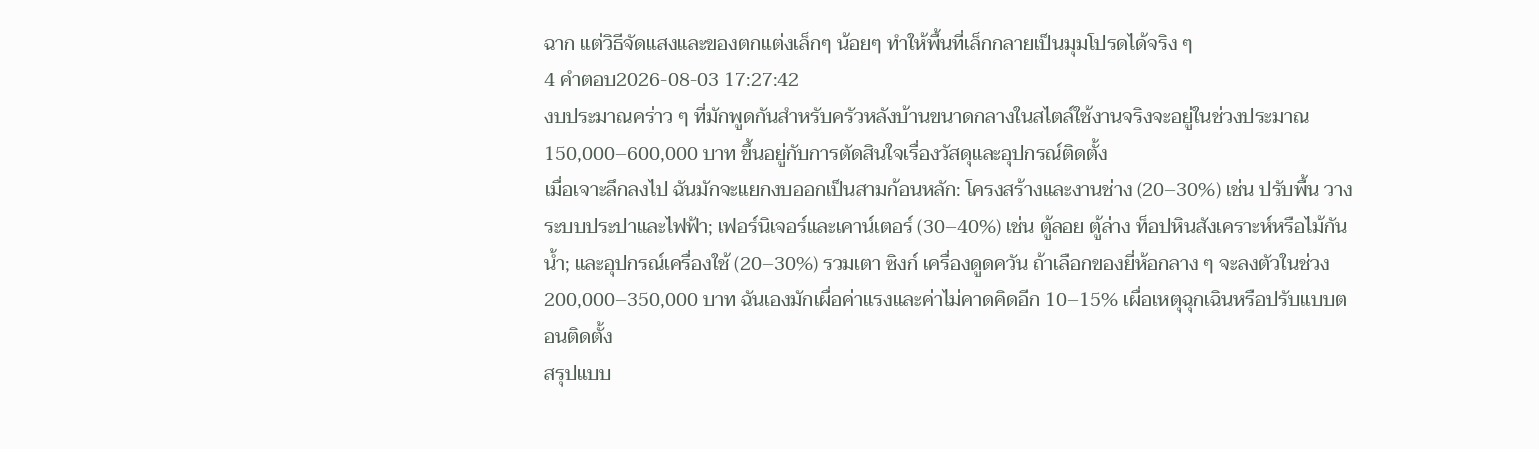ฉาก แต่วิธีจัดแสงและของตกแต่งเล็กๆ น้อยๆ ทำให้พื้นที่เล็กกลายเป็นมุมโปรดได้จริง ๆ
4 คำตอบ2026-08-03 17:27:42
งบประมาณคร่าว ๆ ที่มักพูดกันสำหรับครัวหลังบ้านขนาดกลางในสไตล์ใช้งานจริงจะอยู่ในช่วงประมาณ 150,000–600,000 บาท ขึ้นอยู่กับการตัดสินใจเรื่องวัสดุและอุปกรณ์ติดตั้ง
เมื่อเจาะลึกลงไป ฉันมักจะแยกงบออกเป็นสามก้อนหลัก: โครงสร้างและงานช่าง (20–30%) เช่น ปรับพื้น วางระบบประปาและไฟฟ้า; เฟอร์นิเจอร์และเคาน์เตอร์ (30–40%) เช่น ตู้ลอย ตู้ล่าง ท็อปหินสังเคราะห์หรือไม้กันน้ำ; และอุปกรณ์เครื่องใช้ (20–30%) รวมเตา ซิงก์ เครื่องดูดควัน ถ้าเลือกของยี่ห้อกลาง ๆ จะลงตัวในช่วง 200,000–350,000 บาท ฉันเองมักเผื่อค่าแรงและค่าไม่คาดคิดอีก 10–15% เผื่อเหตุฉุกเฉินหรือปรับแบบตอนติดตั้ง
สรุปแบบ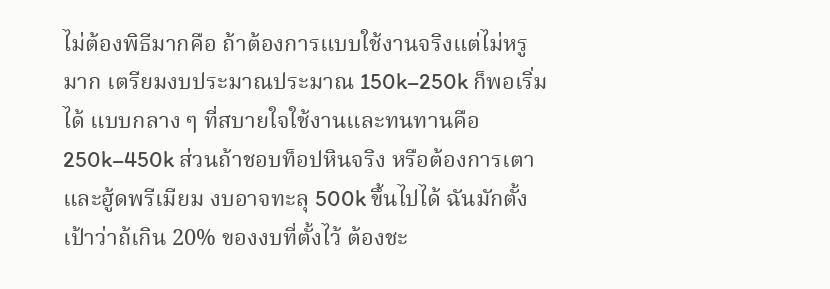ไม่ต้องพิธีมากคือ ถ้าต้องการแบบใช้งานจริงแต่ไม่หรูมาก เตรียมงบประมาณประมาณ 150k–250k ก็พอเริ่มได้ แบบกลาง ๆ ที่สบายใจใช้งานและทนทานคือ 250k–450k ส่วนถ้าชอบท็อปหินจริง หรือต้องการเตาและฮู้ดพรีเมียม งบอาจทะลุ 500k ขึ้นไปได้ ฉันมักตั้งเป้าว่าถ้เกิน 20% ของงบที่ตั้งไว้ ต้องชะ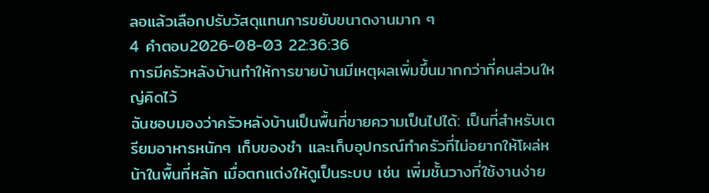ลอแล้วเลือกปรับวัสดุแทนการขยับขนาดงานมาก ๆ
4 คำตอบ2026-08-03 22:36:36
การมีครัวหลังบ้านทำให้การขายบ้านมีเหตุผลเพิ่มขึ้นมากกว่าที่คนส่วนใหญ่คิดไว้
ฉันชอบมองว่าครัวหลังบ้านเป็นพื้นที่ขายความเป็นไปได้: เป็นที่สำหรับเตรียมอาหารหนักๆ เก็บของชำ และเก็บอุปกรณ์ทำครัวที่ไม่อยากให้โผล่หน้าในพื้นที่หลัก เมื่อตกแต่งให้ดูเป็นระบบ เช่น เพิ่มชั้นวางที่ใช้งานง่าย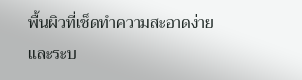พื้นผิวที่เช็ดทำความสะอาดง่าย และระบ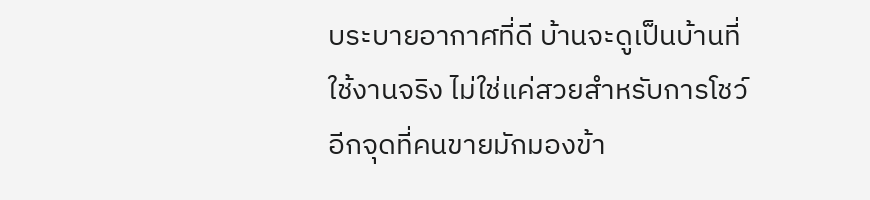บระบายอากาศที่ดี บ้านจะดูเป็นบ้านที่ใช้งานจริง ไม่ใช่แค่สวยสำหรับการโชว์
อีกจุดที่คนขายมักมองข้า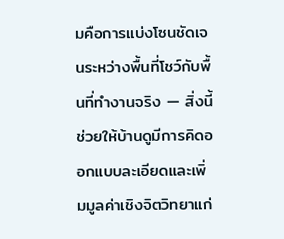มคือการแบ่งโซนชัดเจนระหว่างพื้นที่โชว์กับพื้นที่ทำงานจริง — สิ่งนี้ช่วยให้บ้านดูมีการคิดออกแบบละเอียดและเพิ่มมูลค่าเชิงจิตวิทยาแก่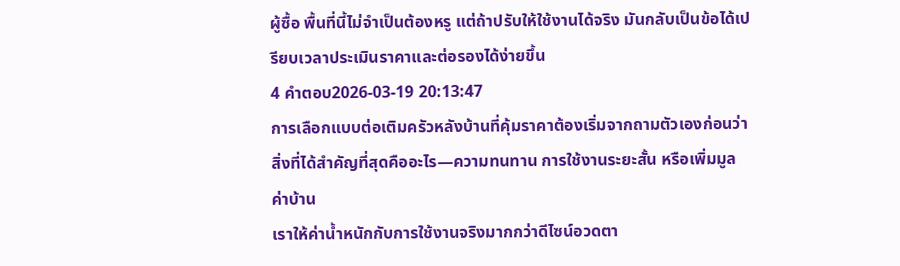ผู้ซื้อ พื้นที่นี้ไม่จำเป็นต้องหรู แต่ถ้าปรับให้ใช้งานได้จริง มันกลับเป็นข้อได้เปรียบเวลาประเมินราคาและต่อรองได้ง่ายขึ้น
4 คำตอบ2026-03-19 20:13:47
การเลือกแบบต่อเติมครัวหลังบ้านที่คุ้มราคาต้องเริ่มจากถามตัวเองก่อนว่าสิ่งที่ได้สำคัญที่สุดคืออะไร—ความทนทาน การใช้งานระยะสั้น หรือเพิ่มมูลค่าบ้าน
เราให้ค่าน้ำหนักกับการใช้งานจริงมากกว่าดีไซน์อวดตา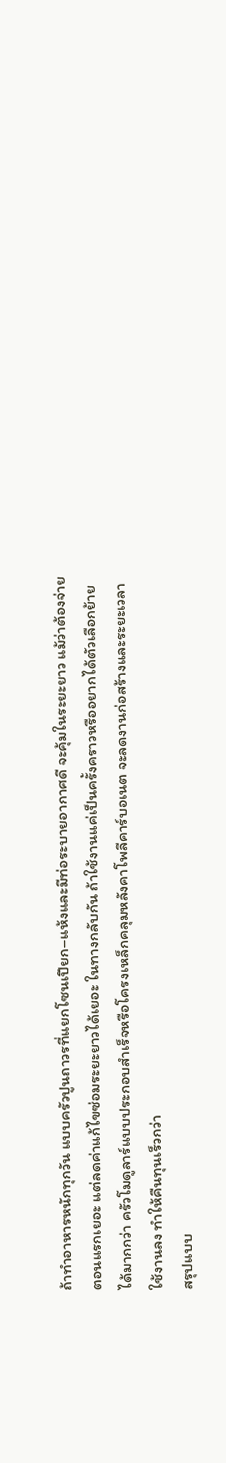ถ้าทำอาหารหนักทุกวัน แบบครัวปูนถาวรที่แยกโซนเปียก–แห้งและมีท่อระบายอากาศดี จะคุ้มในระยะยาว แม้ว่าต้องจ่ายตอนแรกเยอะ แต่ลดค่าแก้ไขซ่อมระยะยาวได้เยอะ ในทางกลับกัน ถ้าใช้งานแค่เป็นครั้งคราวหรืออยากได้ตัวเลือกย้ายได้มากกว่า ครัวโมดูลาร์แบบประกอบสำเร็จหรือโครงเหล็กคลุมหลังคาโพลีคาร์บอเนต จะลดงานก่อสร้างและระยะเวลาใช้งานลง ทำให้คืนทุนเร็วกว่า
สรุปแบบ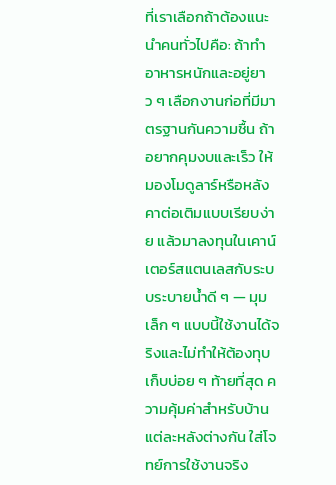ที่เราเลือกถ้าต้องแนะนำคนทั่วไปคือ: ถ้าทำอาหารหนักและอยู่ยาว ๆ เลือกงานก่อที่มีมาตรฐานกันความชื้น ถ้าอยากคุมงบและเร็ว ให้มองโมดูลาร์หรือหลังคาต่อเติมแบบเรียบง่าย แล้วมาลงทุนในเคาน์เตอร์สแตนเลสกับระบบระบายน้ำดี ๆ — มุมเล็ก ๆ แบบนี้ใช้งานได้จริงและไม่ทำให้ต้องทุบเก็บบ่อย ๆ ท้ายที่สุด ความคุ้มค่าสำหรับบ้านแต่ละหลังต่างกัน ใส่โจทย์การใช้งานจริง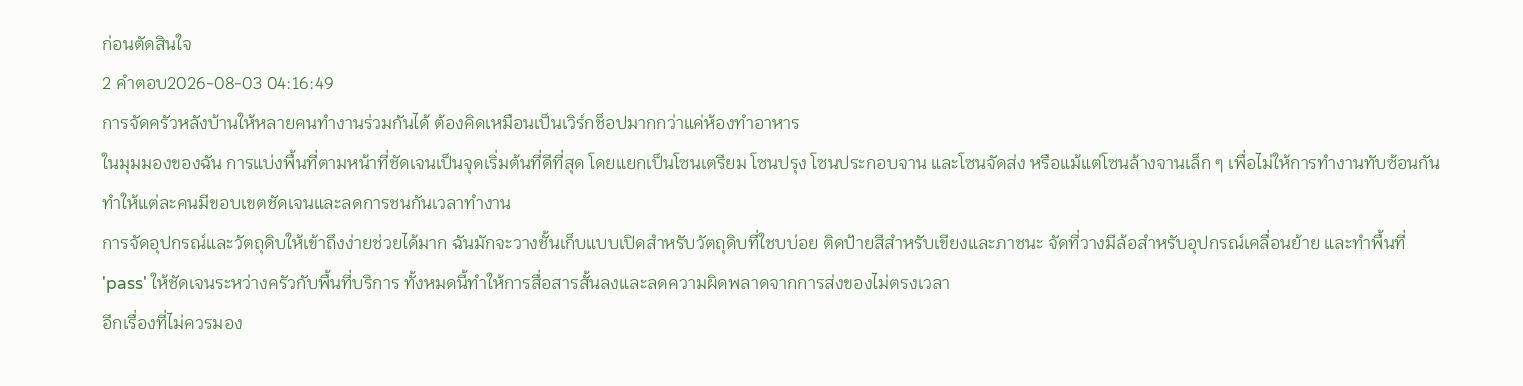ก่อนตัดสินใจ
2 คำตอบ2026-08-03 04:16:49
การจัดครัวหลังบ้านให้หลายคนทำงานร่วมกันได้ ต้องคิดเหมือนเป็นเวิร์กช็อปมากกว่าแค่ห้องทำอาหาร
ในมุมมองของฉัน การแบ่งพื้นที่ตามหน้าที่ชัดเจนเป็นจุดเริ่มต้นที่ดีที่สุด โดยแยกเป็นโซนเตรียม โซนปรุง โซนประกอบจาน และโซนจัดส่ง หรือแม้แต่โซนล้างจานเล็ก ๆ เพื่อไม่ให้การทำงานทับซ้อนกัน ทำให้แต่ละคนมีขอบเขตชัดเจนและลดการชนกันเวลาทำงาน
การจัดอุปกรณ์และวัตถุดิบให้เข้าถึงง่ายช่วยได้มาก ฉันมักจะวางชั้นเก็บแบบเปิดสำหรับวัตถุดิบที่ใชบบ่อย ติดป้ายสีสำหรับเขียงและภาชนะ จัดที่วางมีล้อสำหรับอุปกรณ์เคลื่อนย้าย และทำพื้นที่ 'pass' ให้ชัดเจนระหว่างครัวกับพื้นที่บริการ ทั้งหมดนี้ทำให้การสื่อสารสั้นลงและลดความผิดพลาดจากการส่งของไม่ตรงเวลา
อีกเรื่องที่ไม่ควรมอง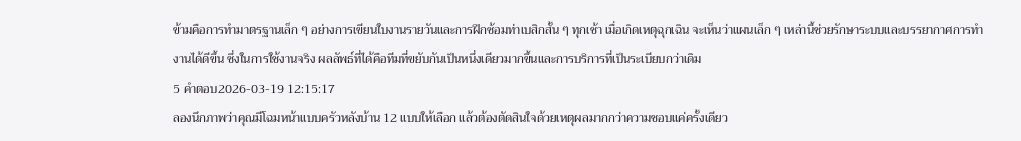ข้ามคือการทำมาตรฐานเล็ก ๆ อย่างการเขียนใบงานรายวันและการฝึกซ้อมท่าเบสิกสั้น ๆ ทุกเช้า เมื่อเกิดเหตุฉุกเฉิน จะเห็นว่าแผนเล็ก ๆ เหล่านี้ช่วยรักษาระบบและบรรยากาศการทำงานได้ดีขึ้น ซึ่งในการใช้งานจริง ผลลัพธ์ที่ได้คือทีมที่ขยับกันเป็นหนึ่งเดียวมากขึ้นและการบริการที่เป็นระเบียบกว่าเดิม
5 คำตอบ2026-03-19 12:15:17
ลองนึกภาพว่าคุณมีโฉมหน้าแบบครัวหลังบ้าน 12 แบบให้เลือก แล้วต้องตัดสินใจด้วยเหตุผลมากกว่าความชอบแค่ครั้งเดียว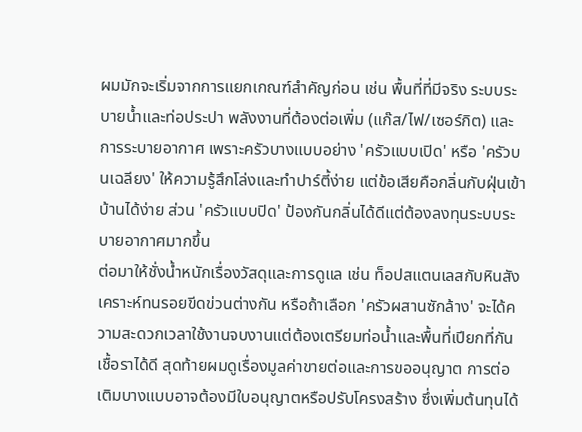ผมมักจะเริ่มจากการแยกเกณฑ์สำคัญก่อน เช่น พื้นที่ที่มีจริง ระบบระบายน้ำและท่อประปา พลังงานที่ต้องต่อเพิ่ม (แก๊ส/ไฟ/เซอร์กิต) และการระบายอากาศ เพราะครัวบางแบบอย่าง 'ครัวแบบเปิด' หรือ 'ครัวบนเฉลียง' ให้ความรู้สึกโล่งและทำปาร์ตี้ง่าย แต่ข้อเสียคือกลิ่นกับฝุ่นเข้าบ้านได้ง่าย ส่วน 'ครัวแบบปิด' ป้องกันกลิ่นได้ดีแต่ต้องลงทุนระบบระบายอากาศมากขึ้น
ต่อมาให้ชั่งน้ำหนักเรื่องวัสดุและการดูแล เช่น ท็อปสแตนเลสกับหินสังเคราะห์ทนรอยขีดข่วนต่างกัน หรือถ้าเลือก 'ครัวผสานซักล้าง' จะได้ความสะดวกเวลาใช้งานจบงานแต่ต้องเตรียมท่อน้ำและพื้นที่เปียกที่กันเชื้อราได้ดี สุดท้ายผมดูเรื่องมูลค่าขายต่อและการขออนุญาต การต่อเติมบางแบบอาจต้องมีใบอนุญาตหรือปรับโครงสร้าง ซึ่งเพิ่มต้นทุนได้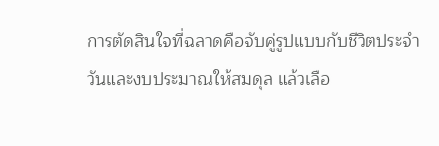การตัดสินใจที่ฉลาดคือจับคู่รูปแบบกับชีวิตประจำวันและงบประมาณให้สมดุล แล้วเลือ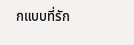กแบบที่รัก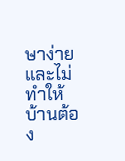ษาง่ายและไม่ทำให้บ้านต้อง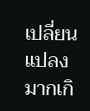เปลี่ยนแปลงมากเกิ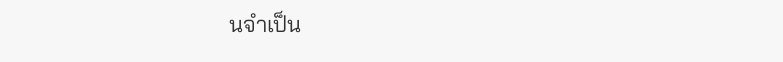นจำเป็น